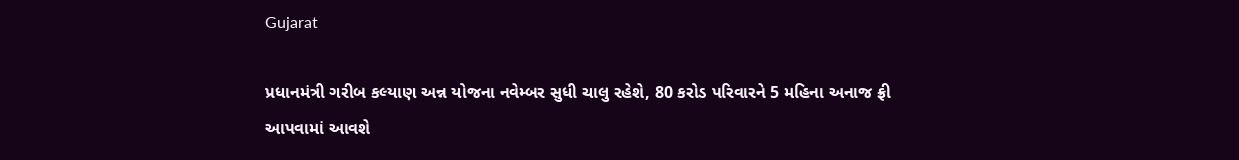Gujarat

પ્રધાનમંત્રી ગરીબ કલ્યાણ અન્ન યોજના નવેમ્બર સુધી ચાલુ રહેશે, 80 કરોડ પરિવારને 5 મહિના અનાજ ફ્રી આપવામાં આવશે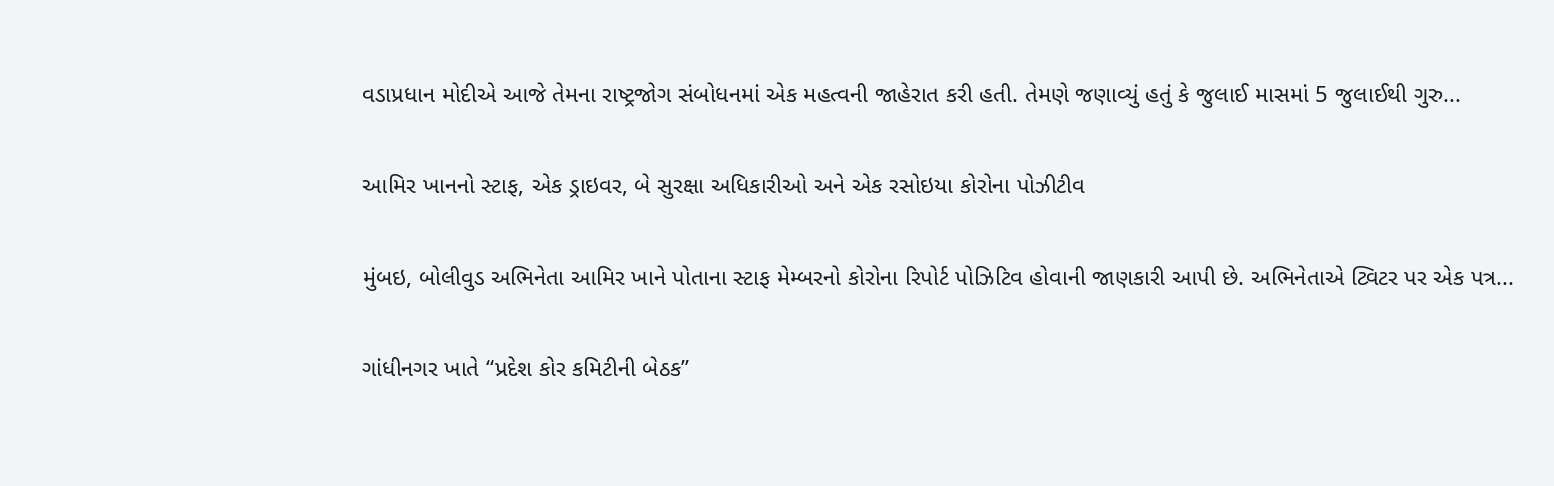વડાપ્રધાન મોદીએ આજે તેમના રાષ્ટ્રજોગ સંબોધનમાં એક મહત્વની જાહેરાત કરી હતી. તેમણે જણાવ્યું હતું કે જુલાઈ માસમાં 5 જુલાઈથી ગુરુ...

આમિર ખાનનો સ્ટાફ, એક ડ્રાઇવર, બે સુરક્ષા અધિકારીઓ અને એક રસોઇયા કોરોના પોઝીટીવ

મુંબઇ, બોલીવુડ અભિનેતા આમિર ખાને પોતાના સ્ટાફ મેમ્બરનો કોરોના રિપોર્ટ પોઝિટિવ હોવાની જાણકારી આપી છે. અભિનેતાએ ટ્વિટર પર એક પત્ર...

ગાંધીનગર ખાતે “પ્રદેશ કોર કમિટીની બેઠક”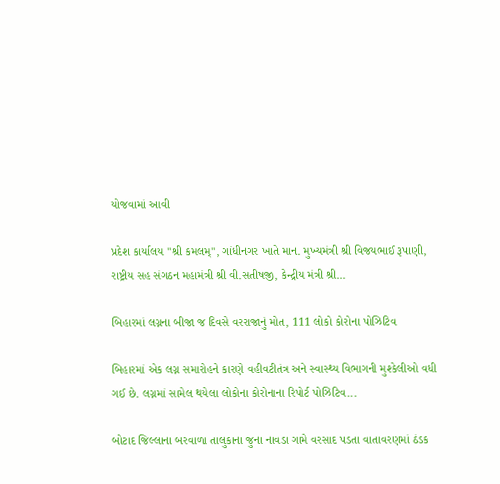યોજવામાં આવી

પ્રદેશ કાર્યાલય "શ્રી કમલમ્", ગાંધીનગર ખાતે માન. મુખ્યમંત્રી શ્રી વિજયભાઈ રૂપાણી, રાષ્ટ્રીય સહ સંગઠન મહામંત્રી શ્રી વી.સતીષજી, કેન્દ્રીય મંત્રી શ્રી...

બિહારમાં લગ્નના બીજા જ દિવસે વરરાજાનું મોત, 111 લોકો કોરોના પોઝિટિવ

બિહારમાં એક લગ્ન સમારોહને કારણે વહીવટીતંત્ર અને સ્વાસ્થ્ય વિભાગની મુશ્કેલીઓ વધી ગઈ છે. લગ્નમાં સામેલ થયેલા લોકોના કોરોનાના રિપોર્ટ પોઝિટિવ...

બોટાદ જિલ્લાના બરવાળા તાલુકાના જુના નાવડા ગામે વરસાદ પડતા વાતાવરણમાં ઠંડક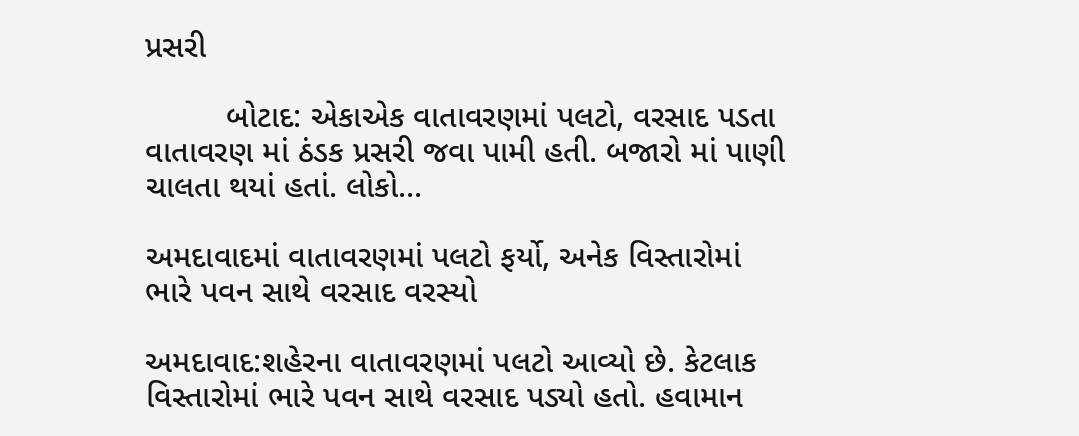પ્રસરી

         બોટાદ: એકાએક વાતાવરણમાં પલટો, વરસાદ પડતા વાતાવરણ માં ઠંડક પ્રસરી જવા પામી હતી. બજારો માં પાણી ચાલતા થયાં હતાં. લોકો...

અમદાવાદમાં વાતાવરણમાં પલટો ફર્યો, અનેક વિસ્તારોમાં ભારે પવન સાથે વરસાદ વરસ્યો

અમદાવાદ:શહેરના વાતાવરણમાં પલટો આવ્યો છે. કેટલાક વિસ્તારોમાં ભારે પવન સાથે વરસાદ પડ્યો હતો. હવામાન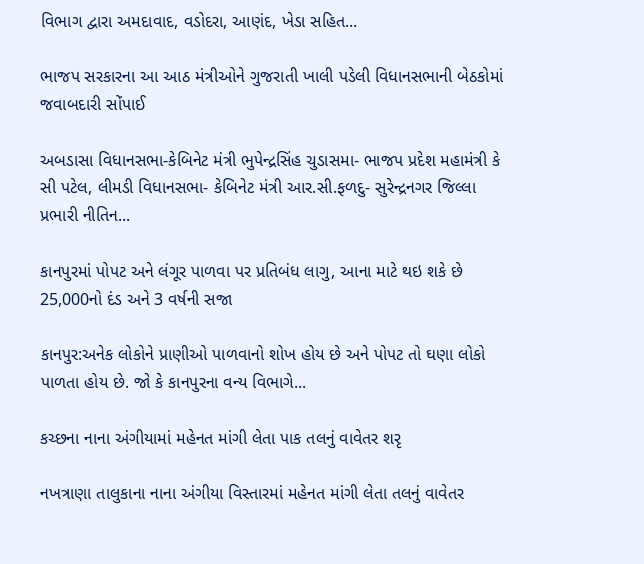વિભાગ દ્વારા અમદાવાદ, વડોદરા, આણંદ, ખેડા સહિત...

ભાજપ સરકારના આ આઠ મંત્રીઓને ગુજરાતી ખાલી પડેલી વિધાનસભાની બેઠકોમાં જવાબદારી સોંપાઈ

અબડાસા વિધાનસભા-કેબિનેટ મંત્રી ભુપેન્દ્રસિંહ ચુડાસમા- ભાજપ પ્રદેશ મહામંત્રી કે સી પટેલ, લીમડી વિધાનસભા- કેબિનેટ મંત્રી આર.સી.ફળદુ- સુરેન્દ્રનગર જિલ્લા પ્રભારી નીતિન...

કાનપુરમાં પોપટ અને લંગૂર પાળવા પર પ્રતિબંધ લાગુ, આના માટે થઇ શકે છે 25,000નો દંડ અને 3 વર્ષની સજા

કાનપુર:અનેક લોકોને પ્રાણીઓ પાળવાનો શોખ હોય છે અને પોપટ તો ઘણા લોકો પાળતા હોય છે. જો કે કાનપુરના વન્ય વિભાગે...

કચ્છના નાના અંગીયામાં મહેનત માંગી લેતા પાક તલનું વાવેતર શરૃ

નખત્રાણા તાલુકાના નાના અંગીયા વિસ્તારમાં મહેનત માંગી લેતા તલનું વાવેતર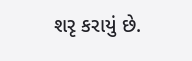શરૃ કરાયું છે.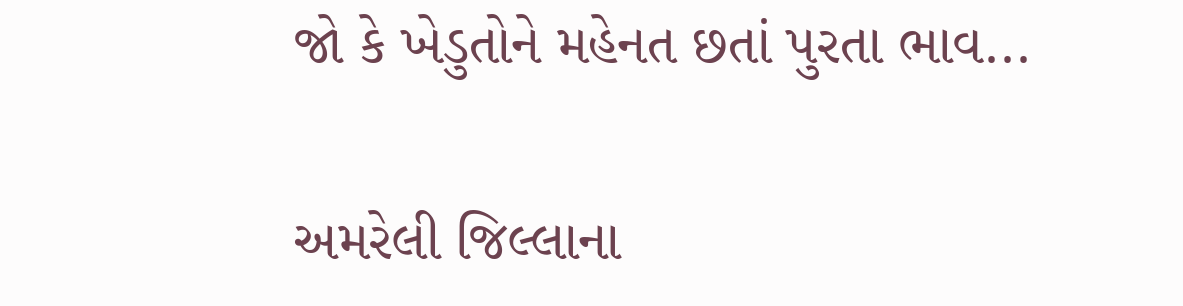જો કે ખેડુતોને મહેનત છતાં પુરતા ભાવ...

અમરેલી જિલ્લાના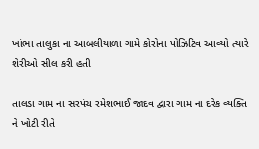ખાંભા તાલુકા ના આબલીયાળા ગામે કોરોના પોઝિટિવ આવ્યો ત્યારે શેરીઓ સીલ કરી હતી

તાલડા ગામ ના સરપંચ રમેશભાઈ જાદવ દ્વારા ગામ ના દરેક વ્યક્તિ ને ખોટી રીતે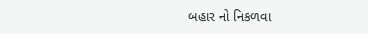બહાર નો નિકળવા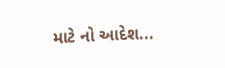માટે નો આદેશ...